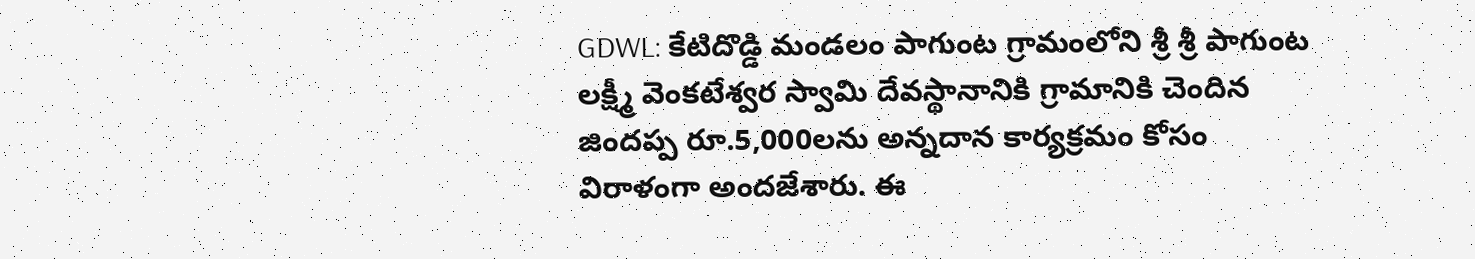GDWL: కేటిదొడ్డి మండలం పాగుంట గ్రామంలోని శ్రీ శ్రీ పాగుంట లక్ష్మీ వెంకటేశ్వర స్వామి దేవస్థానానికి గ్రామానికి చెందిన జిందప్ప రూ.5,000లను అన్నదాన కార్యక్రమం కోసం విరాళంగా అందజేశారు. ఈ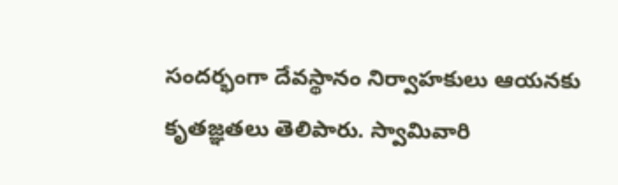సందర్భంగా దేవస్థానం నిర్వాహకులు ఆయనకు కృతజ్ఞతలు తెలిపారు. స్వామివారి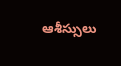ఆశీస్సులు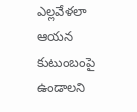ఎల్లవేళలా ఆయన కుటుంబంపై ఉండాలని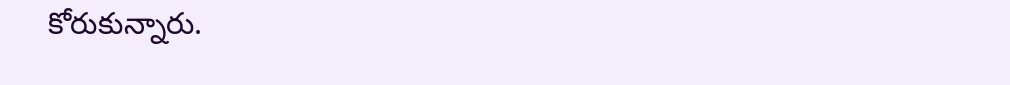కోరుకున్నారు.